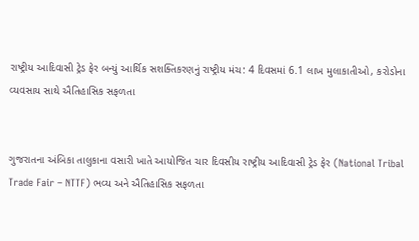રાષ્ટ્રીય આદિવાસી ટ્રેડ ફેર બન્યું આર્થિક સશક્તિકરણનું રાષ્ટ્રીય મંચ: 4 દિવસમાં 6.1 લાખ મુલાકાતીઓ, કરોડોના વ્યવસાય સાથે ઐતિહાસિક સફળતા


ગુજરાતના અંબિકા તાલુકાના વસારી ખાતે આયોજિત ચાર દિવસીય રાષ્ટ્રીય આદિવાસી ટ્રેડ ફેર (National Tribal Trade Fair – NTTF) ભવ્ય અને ઐતિહાસિક સફળતા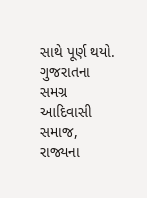સાથે પૂર્ણ થયો. ગુજરાતના સમગ્ર આદિવાસી સમાજ, રાજ્યના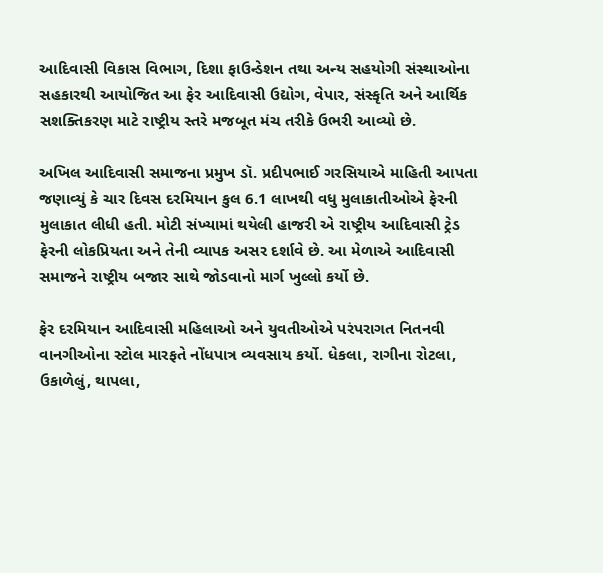આદિવાસી વિકાસ વિભાગ, દિશા ફાઉન્ડેશન તથા અન્ય સહયોગી સંસ્થાઓના સહકારથી આયોજિત આ ફેર આદિવાસી ઉદ્યોગ, વેપાર, સંસ્કૃતિ અને આર્થિક સશક્તિકરણ માટે રાષ્ટ્રીય સ્તરે મજબૂત મંચ તરીકે ઉભરી આવ્યો છે.

અખિલ આદિવાસી સમાજના પ્રમુખ ડૉ. પ્રદીપભાઈ ગરસિયાએ માહિતી આપતા જણાવ્યું કે ચાર દિવસ દરમિયાન કુલ 6.1 લાખથી વધુ મુલાકાતીઓએ ફેરની મુલાકાત લીધી હતી. મોટી સંખ્યામાં થયેલી હાજરી એ રાષ્ટ્રીય આદિવાસી ટ્રેડ ફેરની લોકપ્રિયતા અને તેની વ્યાપક અસર દર્શાવે છે. આ મેળાએ આદિવાસી સમાજને રાષ્ટ્રીય બજાર સાથે જોડવાનો માર્ગ ખુલ્લો કર્યો છે.

ફેર દરમિયાન આદિવાસી મહિલાઓ અને યુવતીઓએ પરંપરાગત નિતનવી વાનગીઓના સ્ટોલ મારફતે નોંધપાત્ર વ્યવસાય કર્યો. ધેકલા, રાગીના રોટલા, ઉકાળેલું, થાપલા,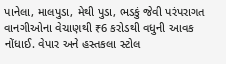પાનેલા, માલપુડા, મેથી પુડા, ભડકું જેવી પરંપરાગત વાનગીઓના વેચાણથી ₹6 કરોડથી વધુની આવક નોંધાઈ. વેપાર અને હસ્તકલા સ્ટોલ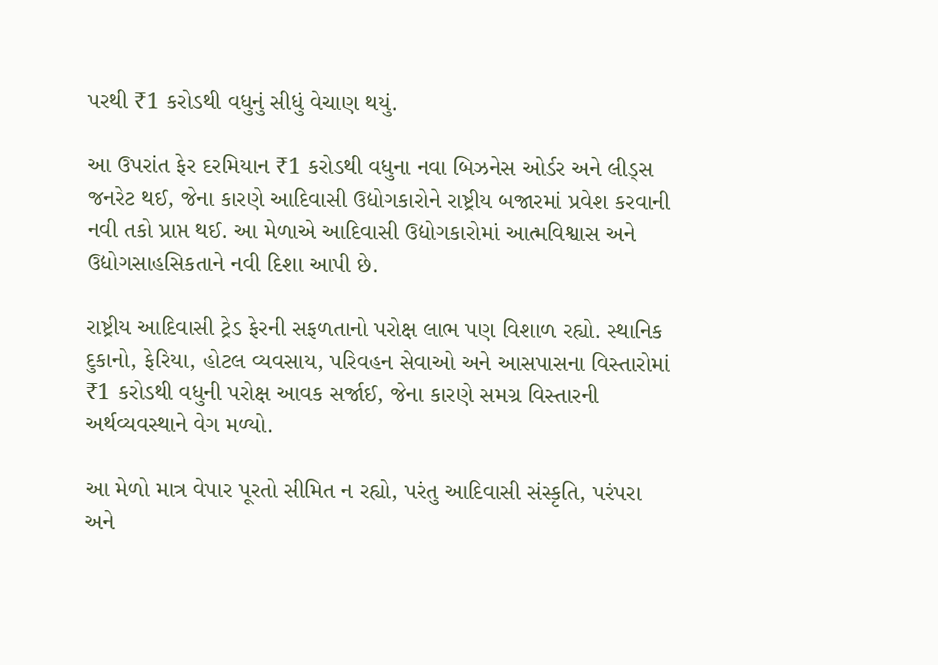પરથી ₹1 કરોડથી વધુનું સીધું વેચાણ થયું.

આ ઉપરાંત ફેર દરમિયાન ₹1 કરોડથી વધુના નવા બિઝનેસ ઓર્ડર અને લીડ્સ જનરેટ થઈ, જેના કારણે આદિવાસી ઉદ્યોગકારોને રાષ્ટ્રીય બજારમાં પ્રવેશ કરવાની નવી તકો પ્રાપ્ત થઈ. આ મેળાએ આદિવાસી ઉદ્યોગકારોમાં આત્મવિશ્વાસ અને ઉદ્યોગસાહસિકતાને નવી દિશા આપી છે.

રાષ્ટ્રીય આદિવાસી ટ્રેડ ફેરની સફળતાનો પરોક્ષ લાભ પણ વિશાળ રહ્યો. સ્થાનિક દુકાનો, ફેરિયા, હોટલ વ્યવસાય, પરિવહન સેવાઓ અને આસપાસના વિસ્તારોમાં ₹1 કરોડથી વધુની પરોક્ષ આવક સર્જાઈ, જેના કારણે સમગ્ર વિસ્તારની અર્થવ્યવસ્થાને વેગ મળ્યો.

આ મેળો માત્ર વેપાર પૂરતો સીમિત ન રહ્યો, પરંતુ આદિવાસી સંસ્કૃતિ, પરંપરા અને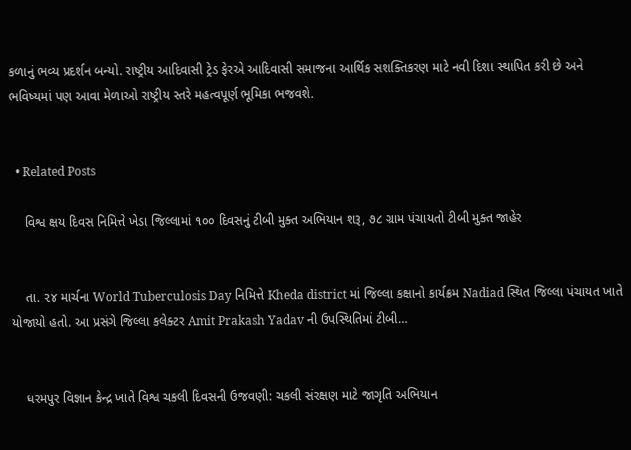કળાનું ભવ્ય પ્રદર્શન બન્યો. રાષ્ટ્રીય આદિવાસી ટ્રેડ ફેરએ આદિવાસી સમાજના આર્થિક સશક્તિકરણ માટે નવી દિશા સ્થાપિત કરી છે અને ભવિષ્યમાં પણ આવા મેળાઓ રાષ્ટ્રીય સ્તરે મહત્વપૂર્ણ ભૂમિકા ભજવશે.


  • Related Posts

    વિશ્વ ક્ષય દિવસ નિમિત્તે ખેડા જિલ્લામાં ૧૦૦ દિવસનું ટીબી મુક્ત અભિયાન શરૂ, ૭૮ ગ્રામ પંચાયતો ટીબી મુક્ત જાહેર


    તા. ૨૪ માર્ચના World Tuberculosis Day નિમિત્તે Kheda district માં જિલ્લા કક્ષાનો કાર્યક્રમ Nadiad સ્થિત જિલ્લા પંચાયત ખાતે યોજાયો હતો. આ પ્રસંગે જિલ્લા કલેક્ટર Amit Prakash Yadav ની ઉપસ્થિતિમાં ટીબી…


    ધરમપુર વિજ્ઞાન કેન્દ્ર ખાતે વિશ્વ ચકલી દિવસની ઉજવણી: ચકલી સંરક્ષણ માટે જાગૃતિ અભિયાન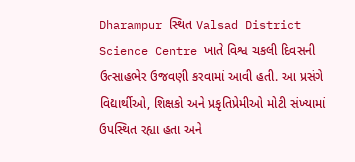Dharampur સ્થિત Valsad District Science Centre ખાતે વિશ્વ ચકલી દિવસની ઉત્સાહભેર ઉજવણી કરવામાં આવી હતી. આ પ્રસંગે વિદ્યાર્થીઓ, શિક્ષકો અને પ્રકૃતિપ્રેમીઓ મોટી સંખ્યામાં ઉપસ્થિત રહ્યા હતા અને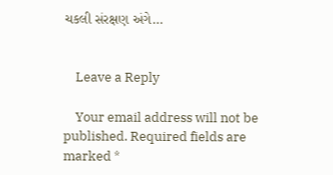ચકલી સંરક્ષણ અંગે…


    Leave a Reply

    Your email address will not be published. Required fields are marked *